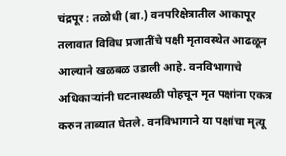चंद्रपूर : तळोधी (बा.) वनपरिक्षेत्रातील आकापूर तलावात विविध प्रजातींचे पक्षी मृतावस्थेत आढळून आल्याने खळबळ उडाली आहे. वनविभागाचे अधिकाऱ्यांनी घटनास्थळी पोहचून मृत पक्षांना एकत्र करुन ताब्यात घेतले. वनविभागाने या पक्षांचा मृत्यू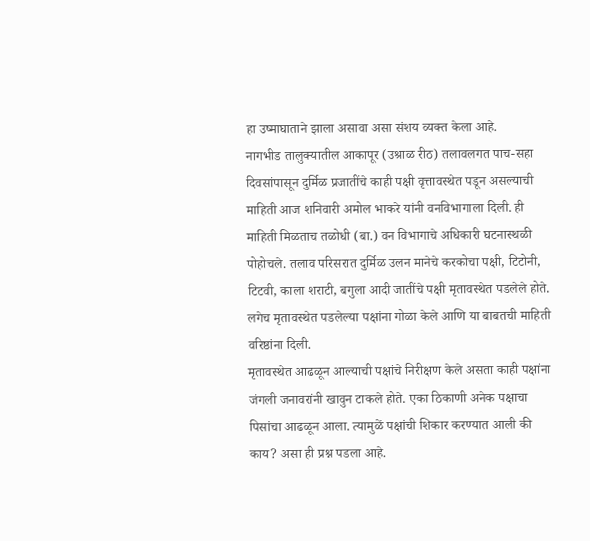हा उष्माघाताने झाला असावा असा संशय व्यक्त केला आहे.
नागभीड तालुक्यातील आकापूर (उश्राळ रीठ) तलावलगत पाच-सहा दिवसांपासून दुर्मिळ प्रजातींचे काही पक्षी वृत्तावस्थेत पडून असल्याची माहिती आज शनिवारी अमोल भाकरे यांनी वनविभागाला दिली. ही माहिती मिळताच तळोधी (बा.) वन विभागाचे अधिकारी घटनास्थळी पोहोचले. तलाव परिसरात दुर्मिळ उलन मानेचे करकोचा पक्षी, टिटोनी, टिटवी, काला शराटी, बगुला आदी जातींचे पक्षी मृतावस्थेत पडलेले होते. लगेच मृतावस्थेत पडलेल्या पक्षांना गोळा केले आणि या बाबतची माहिती वरिष्ठांना दिली.
मृतावस्थेत आढळून आल्याची पक्षांचे निरीक्षण केले असता काही पक्षांना जंगली जनावरांनी खावुन टाकले होते. एका ठिकाणी अनेक पक्षाचा पिसांचा आढळून आला. त्यामुळें पक्षांची शिकार करण्यात आली की काय? असा ही प्रश्न पडला आहे.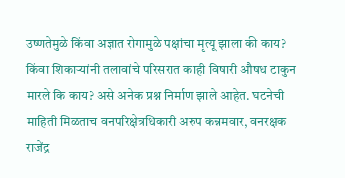उष्णतेमुळे किंवा अज्ञात रोगामुळे पक्षांचा मृत्यू झाला की काय? किंवा शिकाऱ्यांनी तलावांचे परिसरात काही विषारी औषध टाकुन मारले कि काय? असे अनेक प्रश्न निर्माण झाले आहेत. घटनेची माहिती मिळताच वनपरिक्षेत्रधिकारी अरुप कन्नमवार, वनरक्षक राजेंद्र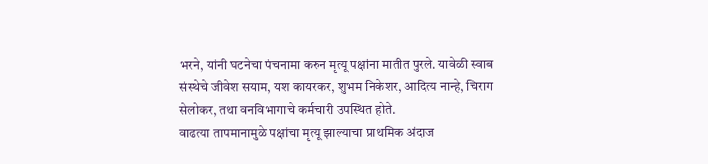भरने, यांनी घटनेचा पंचनामा करुन मृत्यू पक्षांना मातीत पुरले. यावेळी स्वाब संस्थेचे जीवेश सयाम, यश कायरकर, शुभम निकेशर, आदित्य नान्हे, चिराग सेलोकर, तथा वनविभागाचे कर्मचारी उपस्थित होते.
वाढत्या तापमानामुळे पक्षांचा मृत्यू झाल्याचा प्राथमिक अंदाज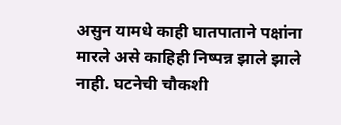असुन यामधे काही घातपाताने पक्षांना मारले असे काहिही निष्पन्न झाले झाले नाही. घटनेची चौकशी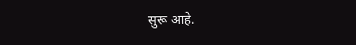सुरू आहे.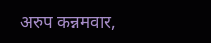अरुप कन्नमवार,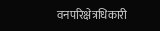वनपरिक्षेत्रधिकारी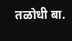तळोधी बा.